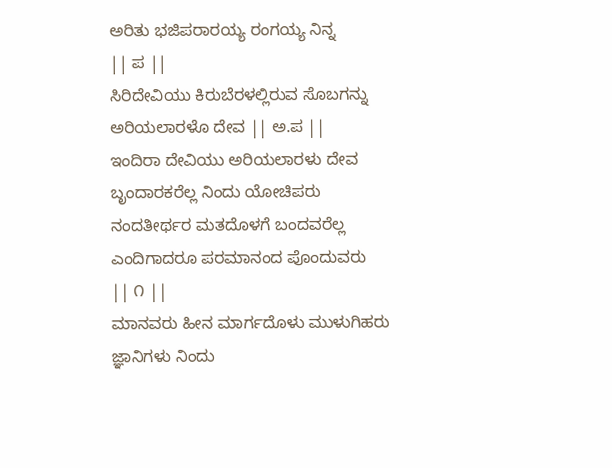ಅರಿತು ಭಜಿಪರಾರಯ್ಯ ರಂಗಯ್ಯ ನಿನ್ನ
|| ಪ ||
ಸಿರಿದೇವಿಯು ಕಿರುಬೆರಳಲ್ಲಿರುವ ಸೊಬಗನ್ನು
ಅರಿಯಲಾರಳೊ ದೇವ || ಅ.ಪ ||
ಇಂದಿರಾ ದೇವಿಯು ಅರಿಯಲಾರಳು ದೇವ
ಬೃಂದಾರಕರೆಲ್ಲ ನಿಂದು ಯೋಚಿಪರು
ನಂದತೀರ್ಥರ ಮತದೊಳಗೆ ಬಂದವರೆಲ್ಲ
ಎಂದಿಗಾದರೂ ಪರಮಾನಂದ ಪೊಂದುವರು
|| ೧ ||
ಮಾನವರು ಹೀನ ಮಾರ್ಗದೊಳು ಮುಳುಗಿಹರು
ಜ್ಞಾನಿಗಳು ನಿಂದು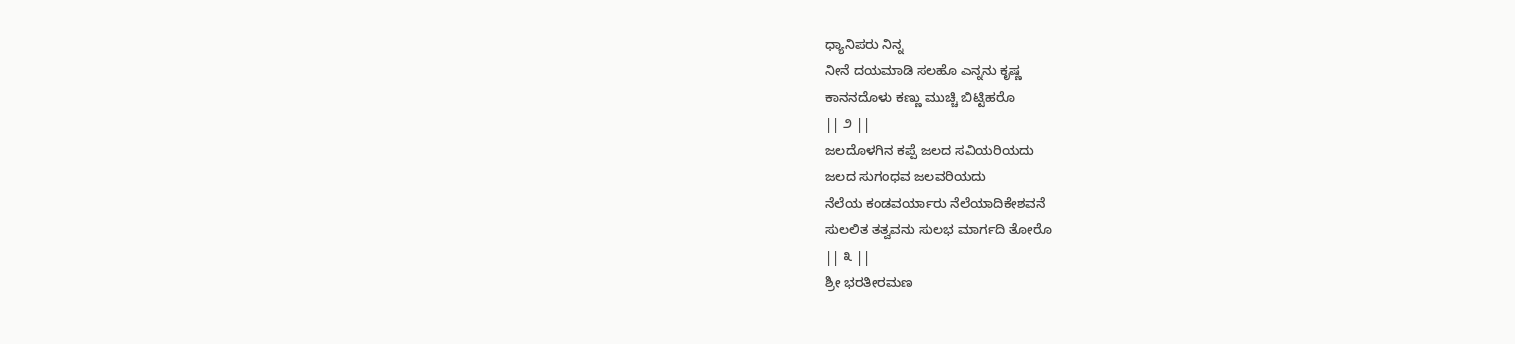ಧ್ಯಾನಿಪರು ನಿನ್ನ
ನೀನೆ ದಯಮಾಡಿ ಸಲಹೊ ಎನ್ನನು ಕೃಷ್ಣ
ಕಾನನದೊಳು ಕಣ್ಣು ಮುಚ್ಚಿ ಬಿಟ್ಟಿಹರೊ
|| ೨ ||
ಜಲದೊಳಗಿನ ಕಪ್ಪೆ ಜಲದ ಸವಿಯರಿಯದು
ಜಲದ ಸುಗಂಧವ ಜಲವರಿಯದು
ನೆಲೆಯ ಕಂಡವರ್ಯಾರು ನೆಲೆಯಾದಿಕೇಶವನೆ
ಸುಲಲಿತ ತತ್ವವನು ಸುಲಭ ಮಾರ್ಗದಿ ತೋರೊ
|| ೩ ||
ಶ್ರೀ ಭರತೀರಮಣ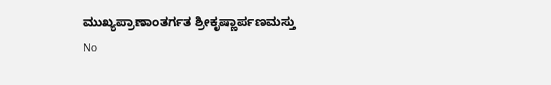ಮುಖ್ಯಪ್ರಾಣಾಂತರ್ಗತ ಶ್ರೀಕೃಷ್ಣಾರ್ಪಣಮಸ್ತು
No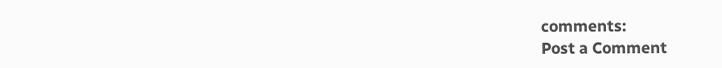comments:
Post a Comment